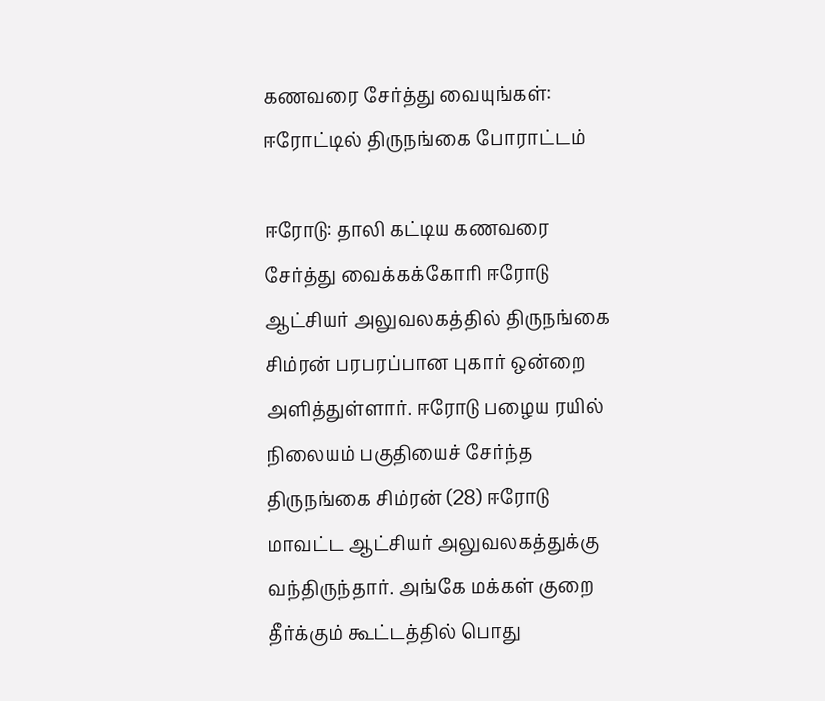கணவரை சேர்த்து வையுங்கள்: ஈரோட்டில் திருநங்கை போராட்டம்

ஈரோடு: தாலி கட்டிய கணவரை சேர்த்து வைக்கக்கோரி ஈரோடு ஆட்சியர் அலுவலகத்தில் திருநங்கை சிம்ரன் பரபரப்பான புகார் ஒன்றை அளித்துள்ளார். ஈரோடு பழைய ரயில் நிலையம் பகுதியைச் சேர்ந்த திருநங்கை சிம்ரன் (28) ஈரோடு மாவட்ட ஆட்சியர் அலுவலகத்துக்கு வந்திருந்தார். அங்கே மக்கள் குறை தீர்க்கும் கூட்டத்தில் பொது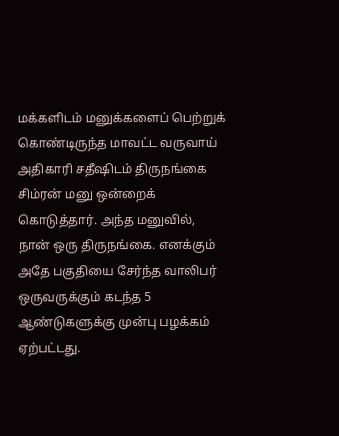மக்களிடம் மனுக்களைப் பெற்றுக்  கொண்டிருந்த மாவட்ட வருவாய் அதிகாரி சதீஷிடம் திருநங்கை சிம்ரன் மனு ஒன்றைக் கொடுத்தார். அந்த மனுவில், நான் ஒரு திருநங்கை. எனக்கும் அதே பகுதியை சேர்ந்த வாலிபர் ஒருவருக்கும் கடந்த 5 ஆண்டுகளுக்கு முன்பு பழக்கம் ஏற்பட்டது.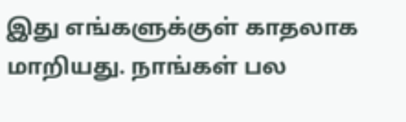இது எங்களுக்குள் காதலாக மாறியது. நாங்கள் பல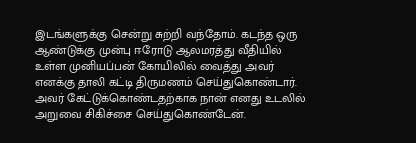இடங்களுக்கு சென்று சுற்றி வந்தோம். கடந்த ஒரு ஆண்டுக்கு முன்பு ஈரோடு ஆலமரத்து வீதியில் உள்ள முனியப்பன் கோயிலில் வைத்து அவர் எனக்கு தாலி கட்டி திருமணம் செய்துகொண்டார். அவர் கேட்டுக்கொண்டதற்காக நான் எனது உடலில் அறுவை சிகிச்சை செய்துகொண்டேன்.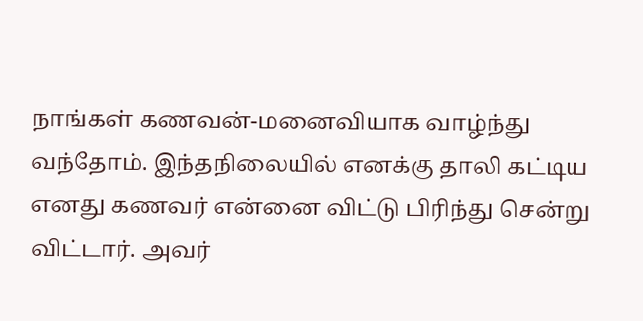நாங்கள் கணவன்-மனைவியாக வாழ்ந்து வந்தோம். இந்தநிலையில் எனக்கு தாலி கட்டிய எனது கணவர் என்னை விட்டு பிரிந்து சென்று விட்டார். அவர்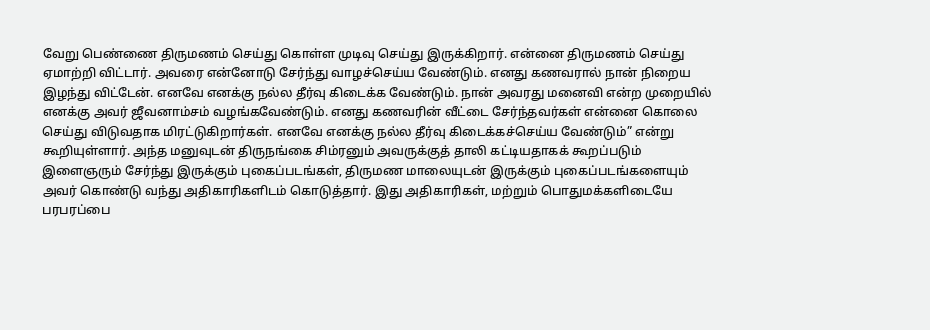வேறு பெண்ணை திருமணம் செய்து கொள்ள முடிவு செய்து இருக்கிறார். என்னை திருமணம் செய்து ஏமாற்றி விட்டார். அவரை என்னோடு சேர்ந்து வாழச்செய்ய வேண்டும். எனது கணவரால் நான் நிறைய இழந்து விட்டேன். எனவே எனக்கு நல்ல தீர்வு கிடைக்க வேண்டும். நான் அவரது மனைவி என்ற முறையில் எனக்கு அவர் ஜீவனாம்சம் வழங்கவேண்டும். எனது கணவரின் வீட்டை சேர்ந்தவர்கள் என்னை கொலை செய்து விடுவதாக மிரட்டுகிறார்கள். எனவே எனக்கு நல்ல தீர்வு கிடைக்கச்செய்ய வேண்டும்” என்று கூறியுள்ளார். அந்த மனுவுடன் திருநங்கை சிம்ரனும் அவருக்குத் தாலி கட்டியதாகக் கூறப்படும் இளைஞரும் சேர்ந்து இருக்கும் புகைப்படங்கள், திருமண மாலையுடன் இருக்கும் புகைப்படங்களையும் அவர் கொண்டு வந்து அதிகாரிகளிடம் கொடுத்தார். இது அதிகாரிகள், மற்றும் பொதுமக்களிடையே பரபரப்பை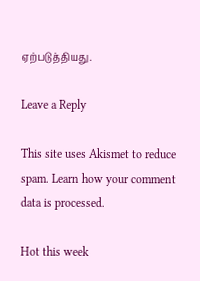ஏற்படுத்தியது.

Leave a Reply

This site uses Akismet to reduce spam. Learn how your comment data is processed.

Hot this week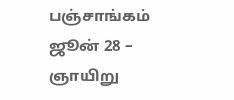பஞ்சாங்கம் ஜூன் 28 – ஞாயிறு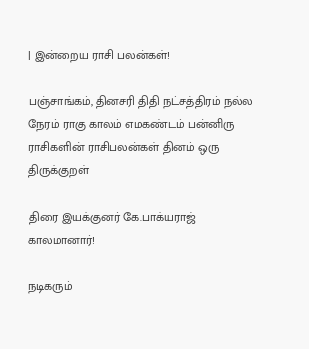| இன்றைய ராசி பலன்கள்!

பஞ்சாங்கம், தினசரி திதி நட்சத்திரம் நல்ல நேரம் ராகு காலம் எமகண்டம் பன்னிரு ராசிகளின் ராசிபலன்கள் தினம் ஒரு திருக்குறள்

திரை இயக்குனர் கே.பாக்யராஜ் காலமானார்!

நடிகரும்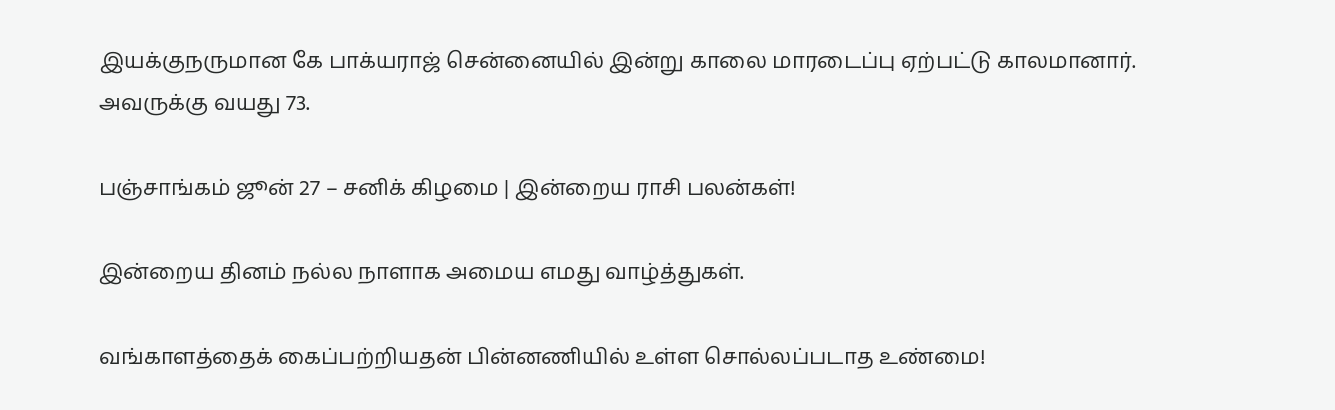இயக்குநருமான கே பாக்யராஜ் சென்னையில் இன்று காலை மாரடைப்பு ஏற்பட்டு காலமானார். அவருக்கு வயது 73.

பஞ்சாங்கம் ஜூன் 27 – சனிக் கிழமை | இன்றைய ராசி பலன்கள்!

இன்றைய தினம் நல்ல நாளாக அமைய எமது வாழ்த்துகள்.

வங்காளத்தைக் கைப்பற்றியதன் பின்னணியில் உள்ள சொல்லப்படாத உண்மை!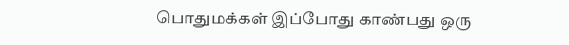பொதுமக்கள் இப்போது காண்பது ஒரு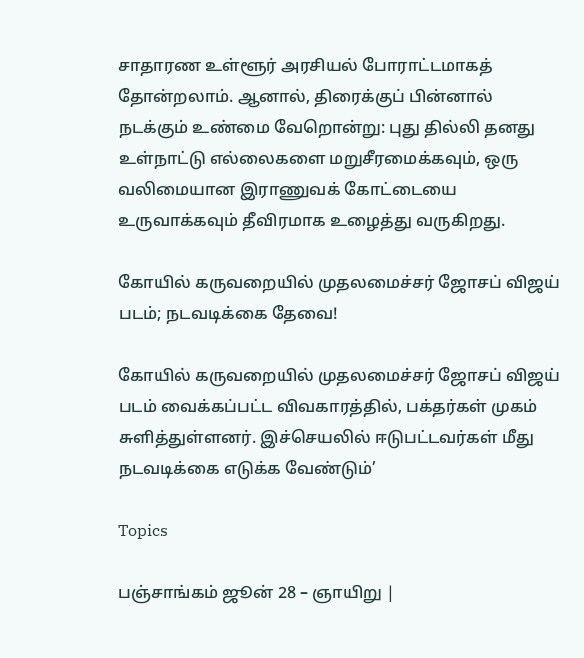சாதாரண உள்ளூர் அரசியல் போராட்டமாகத் தோன்றலாம். ஆனால், திரைக்குப் பின்னால் நடக்கும் உண்மை வேறொன்று: புது தில்லி தனது உள்நாட்டு எல்லைகளை மறுசீரமைக்கவும், ஒரு வலிமையான இராணுவக் கோட்டையை உருவாக்கவும் தீவிரமாக உழைத்து வருகிறது.

கோயில் கருவறையில் முதலமைச்சர் ஜோசப் விஜய் படம்; நடவடிக்கை தேவை!

கோயில் கருவறையில் முதலமைச்சர் ஜோசப் விஜய் படம் வைக்கப்பட்ட விவகாரத்தில், பக்தர்கள் முகம் சுளித்துள்ளனர். இச்செயலில் ஈடுபட்டவர்கள் மீது நடவடிக்கை எடுக்க வேண்டும்’

Topics

பஞ்சாங்கம் ஜூன் 28 – ஞாயிறு |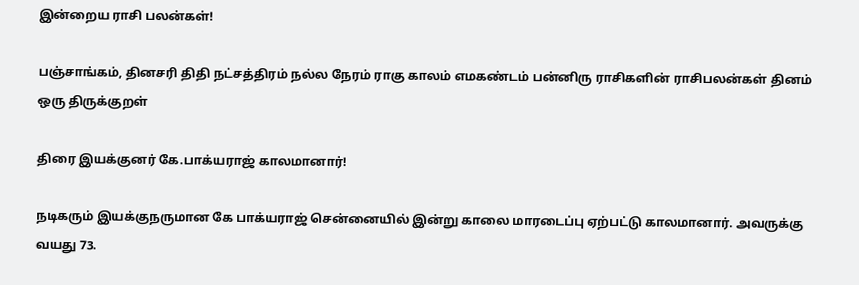இன்றைய ராசி பலன்கள்!

பஞ்சாங்கம், தினசரி திதி நட்சத்திரம் நல்ல நேரம் ராகு காலம் எமகண்டம் பன்னிரு ராசிகளின் ராசிபலன்கள் தினம் ஒரு திருக்குறள்

திரை இயக்குனர் கே.பாக்யராஜ் காலமானார்!

நடிகரும் இயக்குநருமான கே பாக்யராஜ் சென்னையில் இன்று காலை மாரடைப்பு ஏற்பட்டு காலமானார். அவருக்கு வயது 73.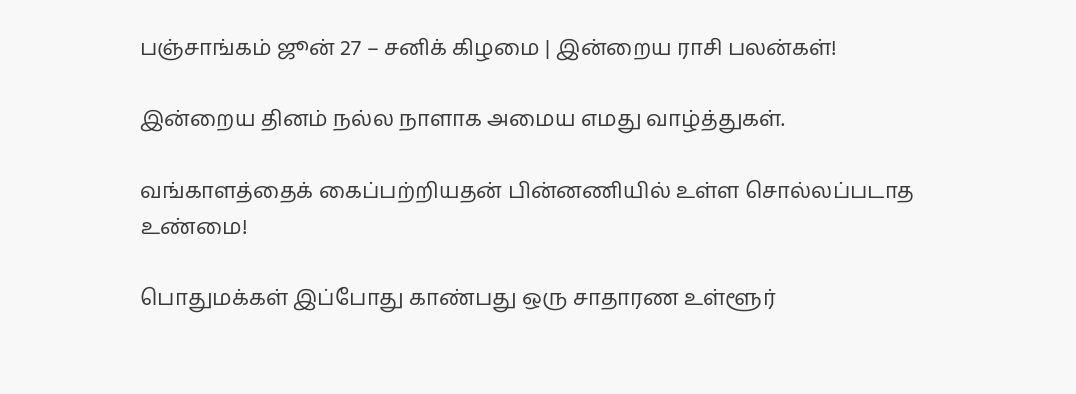பஞ்சாங்கம் ஜூன் 27 – சனிக் கிழமை | இன்றைய ராசி பலன்கள்!

இன்றைய தினம் நல்ல நாளாக அமைய எமது வாழ்த்துகள்.

வங்காளத்தைக் கைப்பற்றியதன் பின்னணியில் உள்ள சொல்லப்படாத உண்மை!

பொதுமக்கள் இப்போது காண்பது ஒரு சாதாரண உள்ளூர்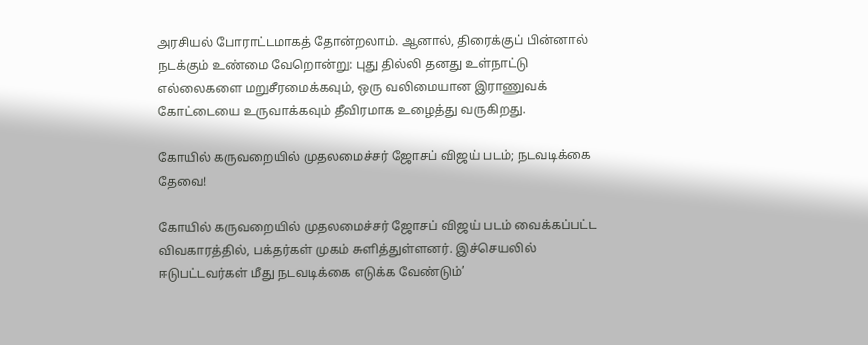அரசியல் போராட்டமாகத் தோன்றலாம். ஆனால், திரைக்குப் பின்னால் நடக்கும் உண்மை வேறொன்று: புது தில்லி தனது உள்நாட்டு எல்லைகளை மறுசீரமைக்கவும், ஒரு வலிமையான இராணுவக் கோட்டையை உருவாக்கவும் தீவிரமாக உழைத்து வருகிறது.

கோயில் கருவறையில் முதலமைச்சர் ஜோசப் விஜய் படம்; நடவடிக்கை தேவை!

கோயில் கருவறையில் முதலமைச்சர் ஜோசப் விஜய் படம் வைக்கப்பட்ட விவகாரத்தில், பக்தர்கள் முகம் சுளித்துள்ளனர். இச்செயலில் ஈடுபட்டவர்கள் மீது நடவடிக்கை எடுக்க வேண்டும்’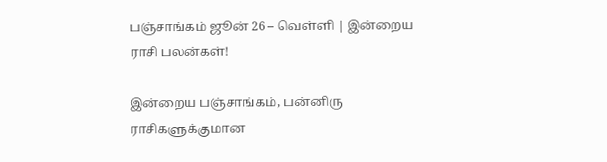பஞ்சாங்கம் ஜூன் 26 – வெள்ளி | இன்றைய ராசி பலன்கள்!

இன்றைய பஞ்சாங்கம், பன்னிரு ராசிகளுக்குமான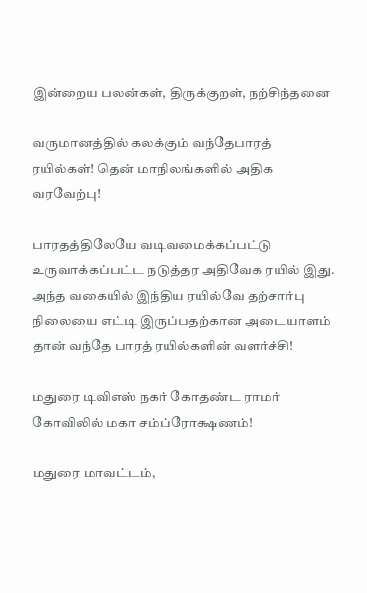இன்றைய பலன்கள், திருக்குறள், நற்சிந்தனை

வருமானத்தில் கலக்கும் வந்தேபாரத் ரயில்கள்! தென் மாநிலங்களில் அதிக வரவேற்பு!

பாரதத்திலேயே வடிவமைக்கப்பட்டு உருவாக்கப்பட்ட நடுத்தர அதிவேக ரயில் இது. அந்த வகையில் இந்திய ரயில்வே தற்சார்பு நிலையை எட்டி இருப்பதற்கான அடையாளம் தான் வந்தே பாரத் ரயில்களின் வளர்ச்சி!

மதுரை டிவிஎஸ் நகர் கோதண்ட ராமர் கோவிலில் மகா சம்ப்ரோக்ஷணம்!

மதுரை மாவட்டம்,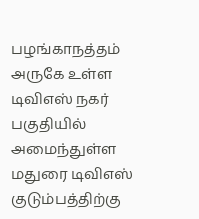பழங்காநத்தம் அருகே உள்ள டிவிஎஸ் நகர் பகுதியில் அமைந்துள்ள மதுரை டிவிஎஸ் குடும்பத்திற்கு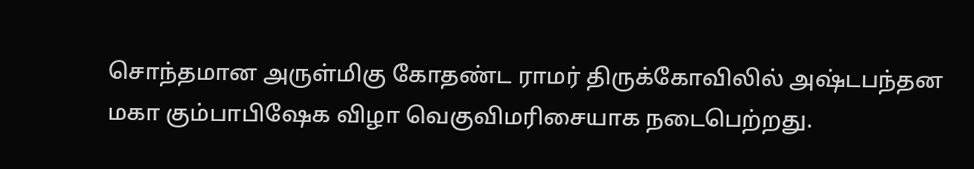சொந்தமான அருள்மிகு கோதண்ட ராமர் திருக்கோவிலில் அஷ்டபந்தன மகா கும்பாபிஷேக விழா வெகுவிமரிசையாக நடைபெற்றது.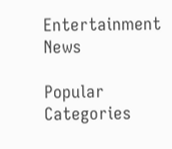Entertainment News

Popular Categories